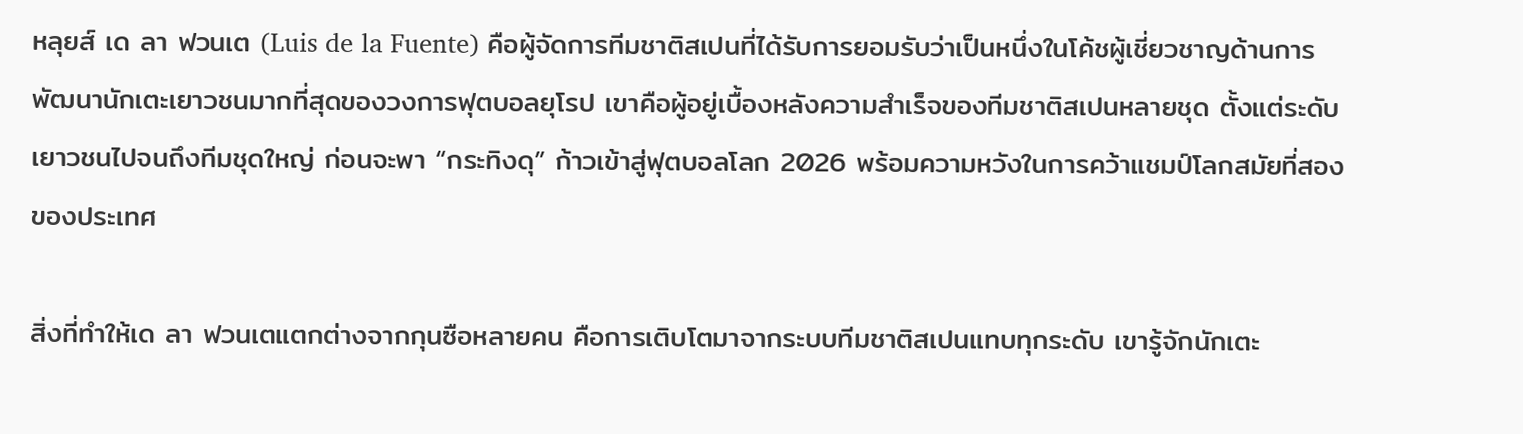หลุยส์ เด ลา ฟวนเต (Luis de la Fuente) คือผู้จัดการทีมชาติสเปนที่ได้รับการยอมรับว่าเป็นหนึ่งในโค้ชผู้เชี่ยวชาญด้านการพัฒนานักเตะเยาวชนมากที่สุดของวงการฟุตบอลยุโรป เขาคือผู้อยู่เบื้องหลังความสำเร็จของทีมชาติสเปนหลายชุด ตั้งแต่ระดับเยาวชนไปจนถึงทีมชุดใหญ่ ก่อนจะพา “กระทิงดุ” ก้าวเข้าสู่ฟุตบอลโลก 2026 พร้อมความหวังในการคว้าแชมป์โลกสมัยที่สองของประเทศ

สิ่งที่ทำให้เด ลา ฟวนเตแตกต่างจากกุนซือหลายคน คือการเติบโตมาจากระบบทีมชาติสเปนแทบทุกระดับ เขารู้จักนักเตะ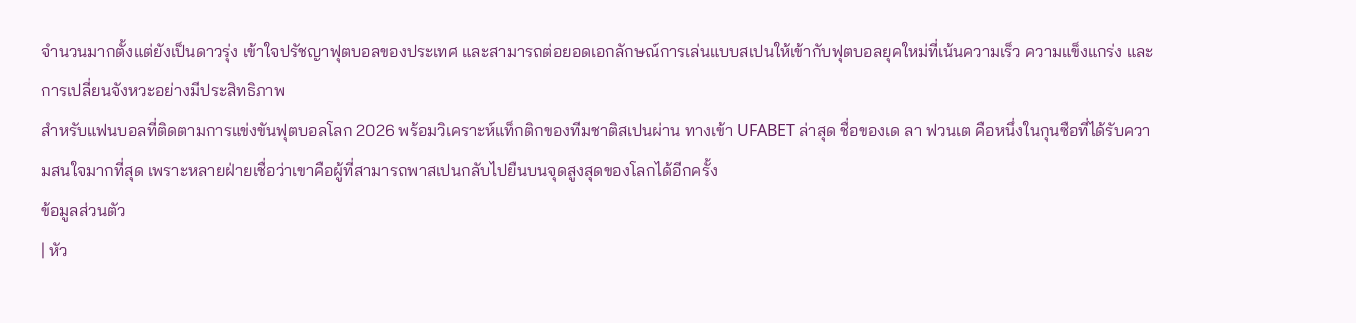จำนวนมากตั้งแต่ยังเป็นดาวรุ่ง เข้าใจปรัชญาฟุตบอลของประเทศ และสามารถต่อยอดเอกลักษณ์การเล่นแบบสเปนให้เข้ากับฟุตบอลยุคใหม่ที่เน้นความเร็ว ความแข็งแกร่ง และการเปลี่ยนจังหวะอย่างมีประสิทธิภาพ
สำหรับแฟนบอลที่ติดตามการแข่งขันฟุตบอลโลก 2026 พร้อมวิเคราะห์แท็กติกของทีมชาติสเปนผ่าน ทางเข้า UFABET ล่าสุด ชื่อของเด ลา ฟวนเต คือหนึ่งในกุนซือที่ได้รับความสนใจมากที่สุด เพราะหลายฝ่ายเชื่อว่าเขาคือผู้ที่สามารถพาสเปนกลับไปยืนบนจุดสูงสุดของโลกได้อีกครั้ง
ข้อมูลส่วนตัว
| หัว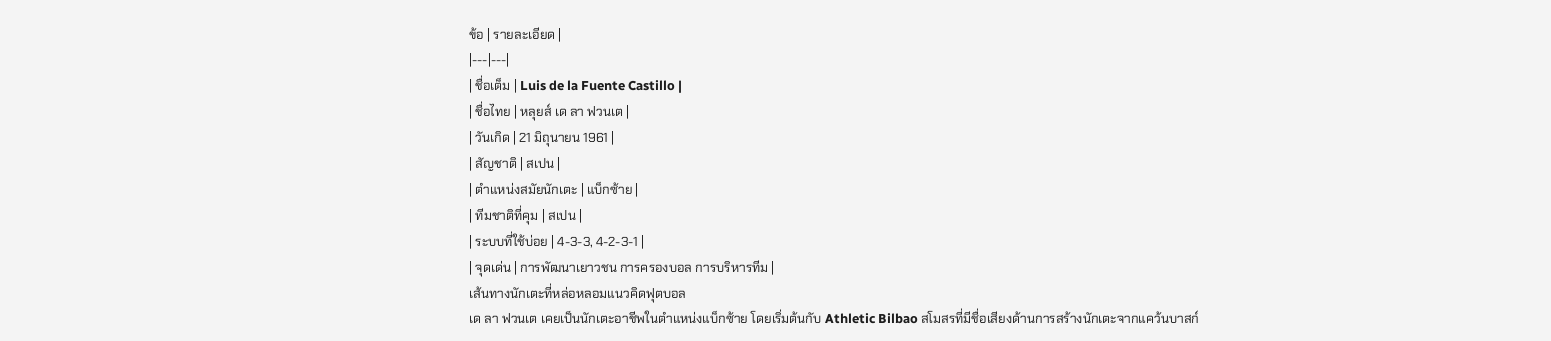ข้อ | รายละเอียด |
|---|---|
| ชื่อเต็ม | Luis de la Fuente Castillo |
| ชื่อไทย | หลุยส์ เด ลา ฟวนเต |
| วันเกิด | 21 มิถุนายน 1961 |
| สัญชาติ | สเปน |
| ตำแหน่งสมัยนักเตะ | แบ็กซ้าย |
| ทีมชาติที่คุม | สเปน |
| ระบบที่ใช้บ่อย | 4-3-3, 4-2-3-1 |
| จุดเด่น | การพัฒนาเยาวชน การครองบอล การบริหารทีม |
เส้นทางนักเตะที่หล่อหลอมแนวคิดฟุตบอล
เด ลา ฟวนเต เคยเป็นนักเตะอาชีพในตำแหน่งแบ็กซ้าย โดยเริ่มต้นกับ Athletic Bilbao สโมสรที่มีชื่อเสียงด้านการสร้างนักเตะจากแคว้นบาสก์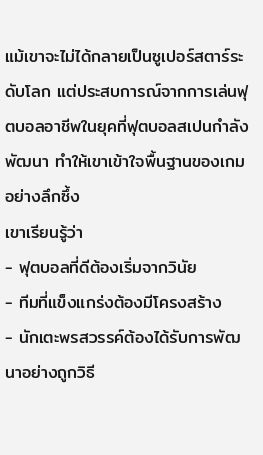แม้เขาจะไม่ได้กลายเป็นซูเปอร์สตาร์ระดับโลก แต่ประสบการณ์จากการเล่นฟุตบอลอาชีพในยุคที่ฟุตบอลสเปนกำลังพัฒนา ทำให้เขาเข้าใจพื้นฐานของเกมอย่างลึกซึ้ง
เขาเรียนรู้ว่า
- ฟุตบอลที่ดีต้องเริ่มจากวินัย
- ทีมที่แข็งแกร่งต้องมีโครงสร้าง
- นักเตะพรสวรรค์ต้องได้รับการพัฒนาอย่างถูกวิธี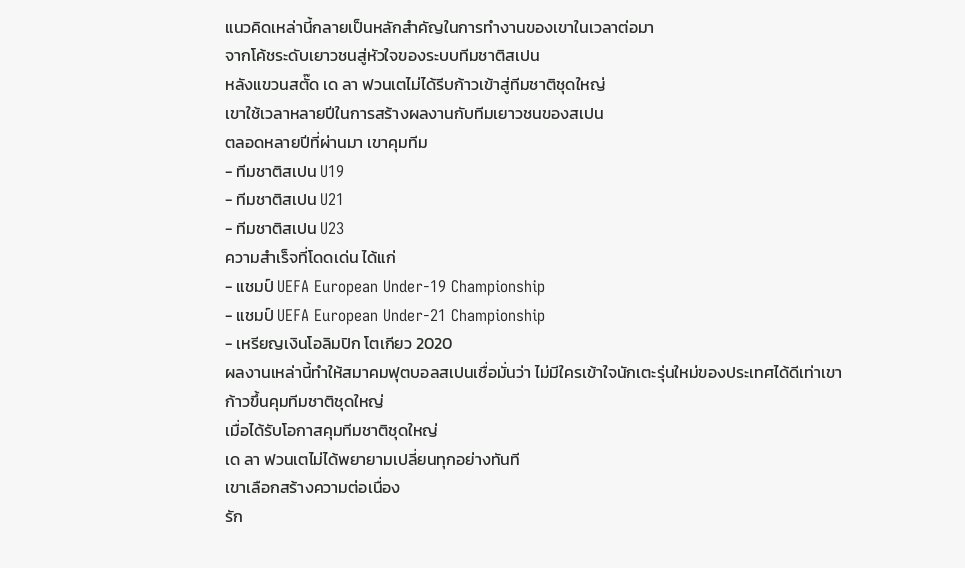แนวคิดเหล่านี้กลายเป็นหลักสำคัญในการทำงานของเขาในเวลาต่อมา
จากโค้ชระดับเยาวชนสู่หัวใจของระบบทีมชาติสเปน
หลังแขวนสตั๊ด เด ลา ฟวนเตไม่ได้รีบก้าวเข้าสู่ทีมชาติชุดใหญ่
เขาใช้เวลาหลายปีในการสร้างผลงานกับทีมเยาวชนของสเปน
ตลอดหลายปีที่ผ่านมา เขาคุมทีม
- ทีมชาติสเปน U19
- ทีมชาติสเปน U21
- ทีมชาติสเปน U23
ความสำเร็จที่โดดเด่น ได้แก่
- แชมป์ UEFA European Under-19 Championship
- แชมป์ UEFA European Under-21 Championship
- เหรียญเงินโอลิมปิก โตเกียว 2020
ผลงานเหล่านี้ทำให้สมาคมฟุตบอลสเปนเชื่อมั่นว่า ไม่มีใครเข้าใจนักเตะรุ่นใหม่ของประเทศได้ดีเท่าเขา
ก้าวขึ้นคุมทีมชาติชุดใหญ่
เมื่อได้รับโอกาสคุมทีมชาติชุดใหญ่
เด ลา ฟวนเตไม่ได้พยายามเปลี่ยนทุกอย่างทันที
เขาเลือกสร้างความต่อเนื่อง
รัก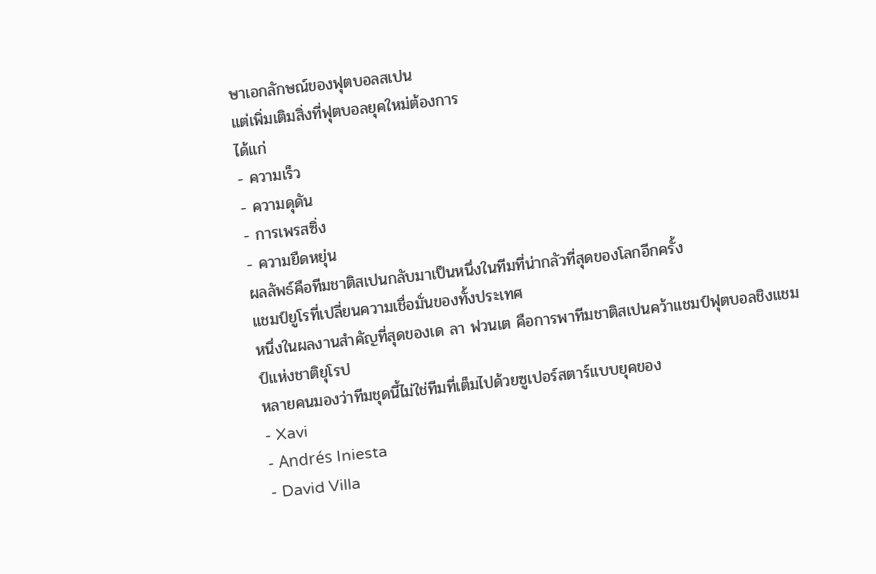ษาเอกลักษณ์ของฟุตบอลสเปน
แต่เพิ่มเติมสิ่งที่ฟุตบอลยุคใหม่ต้องการ
ได้แก่
- ความเร็ว
- ความดุดัน
- การเพรสซิ่ง
- ความยืดหยุ่น
ผลลัพธ์คือทีมชาติสเปนกลับมาเป็นหนึ่งในทีมที่น่ากลัวที่สุดของโลกอีกครั้ง
แชมป์ยูโรที่เปลี่ยนความเชื่อมั่นของทั้งประเทศ
หนึ่งในผลงานสำคัญที่สุดของเด ลา ฟวนเต คือการพาทีมชาติสเปนคว้าแชมป์ฟุตบอลชิงแชมป์แห่งชาติยุโรป
หลายคนมองว่าทีมชุดนี้ไม่ใช่ทีมที่เต็มไปด้วยซูเปอร์สตาร์แบบยุคของ
- Xavi
- Andrés Iniesta
- David Villa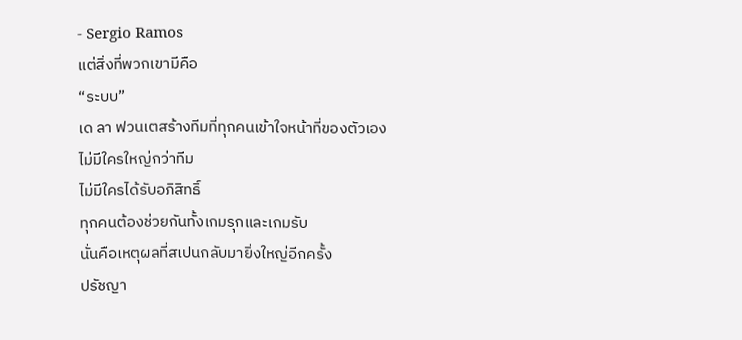- Sergio Ramos
แต่สิ่งที่พวกเขามีคือ
“ระบบ”
เด ลา ฟวนเตสร้างทีมที่ทุกคนเข้าใจหน้าที่ของตัวเอง
ไม่มีใครใหญ่กว่าทีม
ไม่มีใครได้รับอภิสิทธิ์
ทุกคนต้องช่วยกันทั้งเกมรุกและเกมรับ
นั่นคือเหตุผลที่สเปนกลับมายิ่งใหญ่อีกครั้ง
ปรัชญา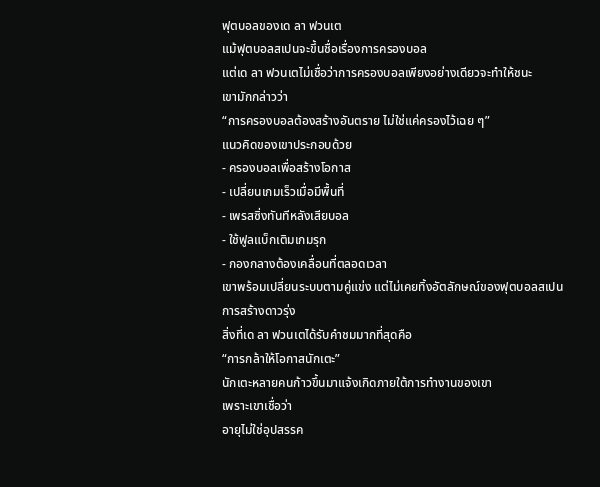ฟุตบอลของเด ลา ฟวนเต
แม้ฟุตบอลสเปนจะขึ้นชื่อเรื่องการครองบอล
แต่เด ลา ฟวนเตไม่เชื่อว่าการครองบอลเพียงอย่างเดียวจะทำให้ชนะ
เขามักกล่าวว่า
“การครองบอลต้องสร้างอันตราย ไม่ใช่แค่ครองไว้เฉย ๆ”
แนวคิดของเขาประกอบด้วย
- ครองบอลเพื่อสร้างโอกาส
- เปลี่ยนเกมเร็วเมื่อมีพื้นที่
- เพรสซิ่งทันทีหลังเสียบอล
- ใช้ฟูลแบ็กเติมเกมรุก
- กองกลางต้องเคลื่อนที่ตลอดเวลา
เขาพร้อมเปลี่ยนระบบตามคู่แข่ง แต่ไม่เคยทิ้งอัตลักษณ์ของฟุตบอลสเปน
การสร้างดาวรุ่ง
สิ่งที่เด ลา ฟวนเตได้รับคำชมมากที่สุดคือ
“การกล้าให้โอกาสนักเตะ”
นักเตะหลายคนก้าวขึ้นมาแจ้งเกิดภายใต้การทำงานของเขา
เพราะเขาเชื่อว่า
อายุไม่ใช่อุปสรรค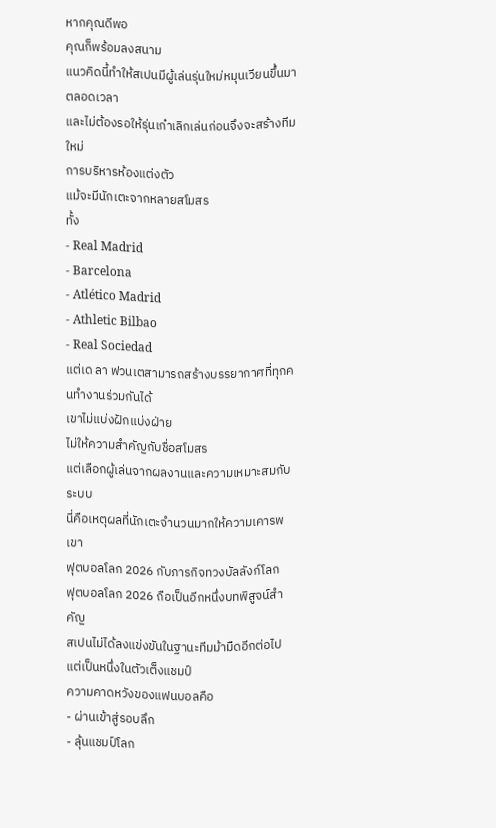หากคุณดีพอ
คุณก็พร้อมลงสนาม
แนวคิดนี้ทำให้สเปนมีผู้เล่นรุ่นใหม่หมุนเวียนขึ้นมาตลอดเวลา
และไม่ต้องรอให้รุ่นเก๋าเลิกเล่นก่อนจึงจะสร้างทีมใหม่
การบริหารห้องแต่งตัว
แม้จะมีนักเตะจากหลายสโมสร
ทั้ง
- Real Madrid
- Barcelona
- Atlético Madrid
- Athletic Bilbao
- Real Sociedad
แต่เด ลา ฟวนเตสามารถสร้างบรรยากาศที่ทุกคนทำงานร่วมกันได้
เขาไม่แบ่งฝักแบ่งฝ่าย
ไม่ให้ความสำคัญกับชื่อสโมสร
แต่เลือกผู้เล่นจากผลงานและความเหมาะสมกับระบบ
นี่คือเหตุผลที่นักเตะจำนวนมากให้ความเคารพเขา
ฟุตบอลโลก 2026 กับภารกิจทวงบัลลังก์โลก
ฟุตบอลโลก 2026 ถือเป็นอีกหนึ่งบทพิสูจน์สำคัญ
สเปนไม่ได้ลงแข่งขันในฐานะทีมม้ามืดอีกต่อไป
แต่เป็นหนึ่งในตัวเต็งแชมป์
ความคาดหวังของแฟนบอลคือ
- ผ่านเข้าสู่รอบลึก
- ลุ้นแชมป์โลก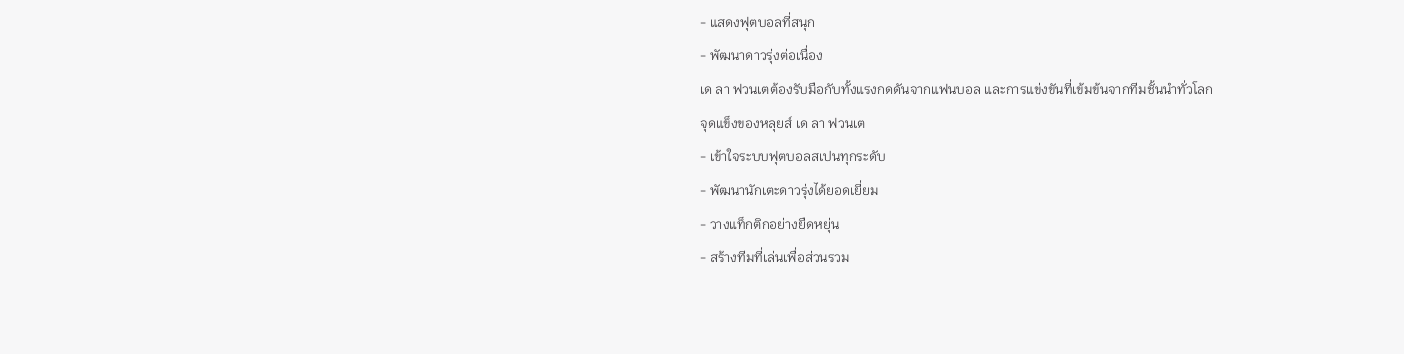- แสดงฟุตบอลที่สนุก
- พัฒนาดาวรุ่งต่อเนื่อง
เด ลา ฟวนเตต้องรับมือกับทั้งแรงกดดันจากแฟนบอล และการแข่งขันที่เข้มข้นจากทีมชั้นนำทั่วโลก
จุดแข็งของหลุยส์ เด ลา ฟวนเต
- เข้าใจระบบฟุตบอลสเปนทุกระดับ
- พัฒนานักเตะดาวรุ่งได้ยอดเยี่ยม
- วางแท็กติกอย่างยืดหยุ่น
- สร้างทีมที่เล่นเพื่อส่วนรวม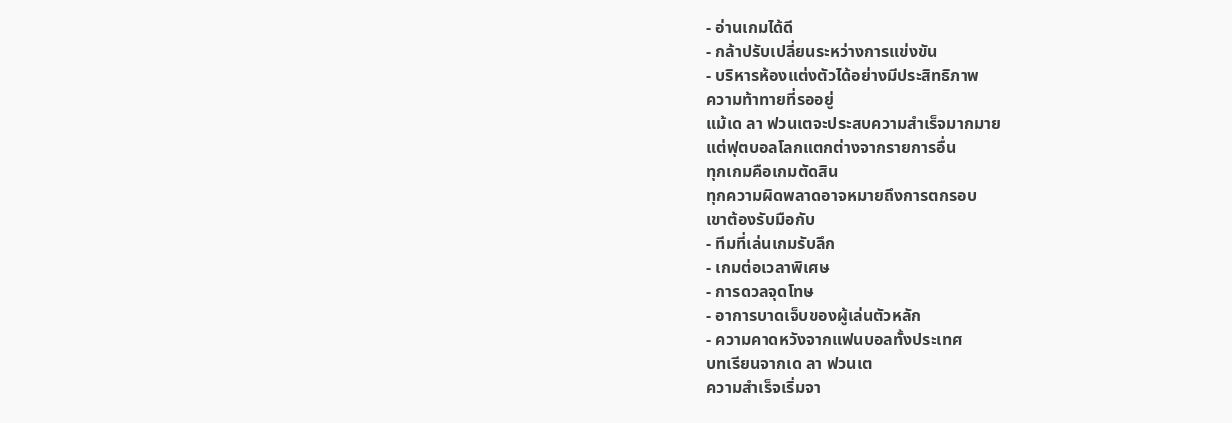- อ่านเกมได้ดี
- กล้าปรับเปลี่ยนระหว่างการแข่งขัน
- บริหารห้องแต่งตัวได้อย่างมีประสิทธิภาพ
ความท้าทายที่รออยู่
แม้เด ลา ฟวนเตจะประสบความสำเร็จมากมาย
แต่ฟุตบอลโลกแตกต่างจากรายการอื่น
ทุกเกมคือเกมตัดสิน
ทุกความผิดพลาดอาจหมายถึงการตกรอบ
เขาต้องรับมือกับ
- ทีมที่เล่นเกมรับลึก
- เกมต่อเวลาพิเศษ
- การดวลจุดโทษ
- อาการบาดเจ็บของผู้เล่นตัวหลัก
- ความคาดหวังจากแฟนบอลทั้งประเทศ
บทเรียนจากเด ลา ฟวนเต
ความสำเร็จเริ่มจา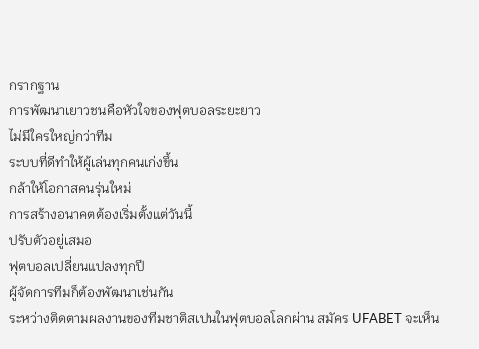กรากฐาน
การพัฒนาเยาวชนคือหัวใจของฟุตบอลระยะยาว
ไม่มีใครใหญ่กว่าทีม
ระบบที่ดีทำให้ผู้เล่นทุกคนเก่งขึ้น
กล้าให้โอกาสคนรุ่นใหม่
การสร้างอนาคตต้องเริ่มตั้งแต่วันนี้
ปรับตัวอยู่เสมอ
ฟุตบอลเปลี่ยนแปลงทุกปี
ผู้จัดการทีมก็ต้องพัฒนาเช่นกัน
ระหว่างติดตามผลงานของทีมชาติสเปนในฟุตบอลโลกผ่าน สมัคร UFABET จะเห็น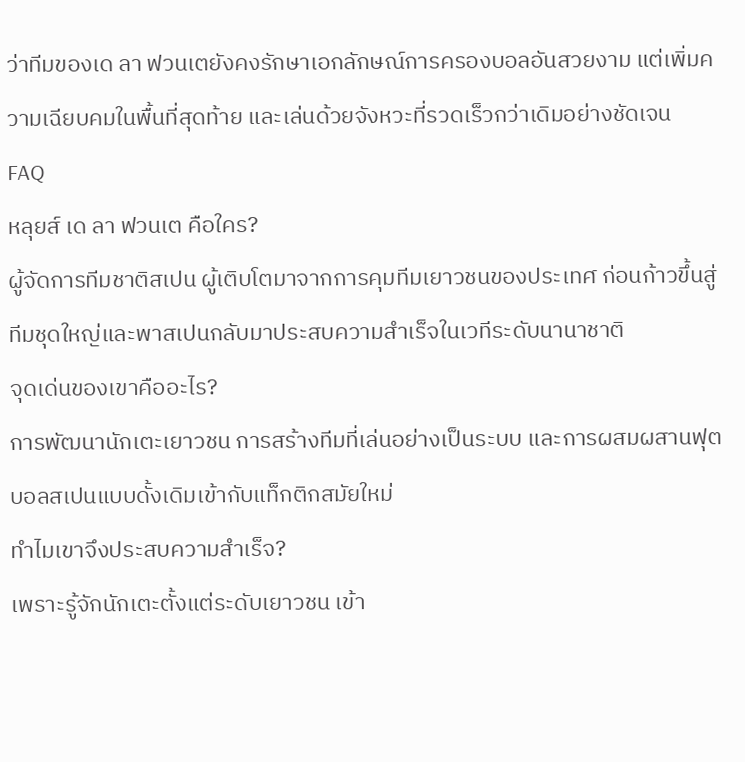ว่าทีมของเด ลา ฟวนเตยังคงรักษาเอกลักษณ์การครองบอลอันสวยงาม แต่เพิ่มความเฉียบคมในพื้นที่สุดท้าย และเล่นด้วยจังหวะที่รวดเร็วกว่าเดิมอย่างชัดเจน
FAQ
หลุยส์ เด ลา ฟวนเต คือใคร?
ผู้จัดการทีมชาติสเปน ผู้เติบโตมาจากการคุมทีมเยาวชนของประเทศ ก่อนก้าวขึ้นสู่ทีมชุดใหญ่และพาสเปนกลับมาประสบความสำเร็จในเวทีระดับนานาชาติ
จุดเด่นของเขาคืออะไร?
การพัฒนานักเตะเยาวชน การสร้างทีมที่เล่นอย่างเป็นระบบ และการผสมผสานฟุตบอลสเปนแบบดั้งเดิมเข้ากับแท็กติกสมัยใหม่
ทำไมเขาจึงประสบความสำเร็จ?
เพราะรู้จักนักเตะตั้งแต่ระดับเยาวชน เข้า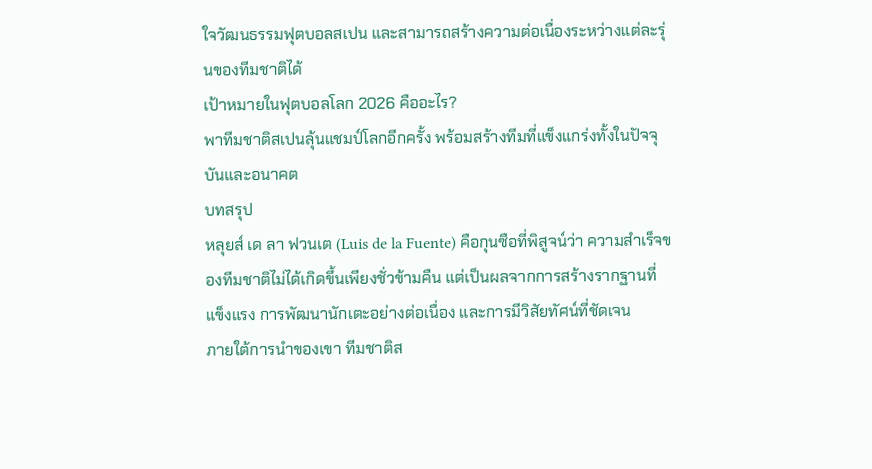ใจวัฒนธรรมฟุตบอลสเปน และสามารถสร้างความต่อเนื่องระหว่างแต่ละรุ่นของทีมชาติได้
เป้าหมายในฟุตบอลโลก 2026 คืออะไร?
พาทีมชาติสเปนลุ้นแชมป์โลกอีกครั้ง พร้อมสร้างทีมที่แข็งแกร่งทั้งในปัจจุบันและอนาคต
บทสรุป
หลุยส์ เด ลา ฟวนเต (Luis de la Fuente) คือกุนซือที่พิสูจน์ว่า ความสำเร็จของทีมชาติไม่ได้เกิดขึ้นเพียงชั่วข้ามคืน แต่เป็นผลจากการสร้างรากฐานที่แข็งแรง การพัฒนานักเตะอย่างต่อเนื่อง และการมีวิสัยทัศน์ที่ชัดเจน
ภายใต้การนำของเขา ทีมชาติส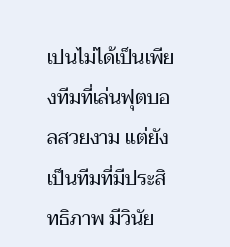เปนไม่ได้เป็นเพียงทีมที่เล่นฟุตบอลสวยงาม แต่ยังเป็นทีมที่มีประสิทธิภาพ มีวินัย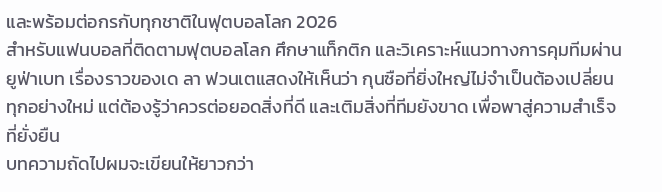และพร้อมต่อกรกับทุกชาติในฟุตบอลโลก 2026
สำหรับแฟนบอลที่ติดตามฟุตบอลโลก ศึกษาแท็กติก และวิเคราะห์แนวทางการคุมทีมผ่าน ยูฟ่าเบท เรื่องราวของเด ลา ฟวนเตแสดงให้เห็นว่า กุนซือที่ยิ่งใหญ่ไม่จำเป็นต้องเปลี่ยนทุกอย่างใหม่ แต่ต้องรู้ว่าควรต่อยอดสิ่งที่ดี และเติมสิ่งที่ทีมยังขาด เพื่อพาสู่ความสำเร็จที่ยั่งยืน
บทความถัดไปผมจะเขียนให้ยาวกว่า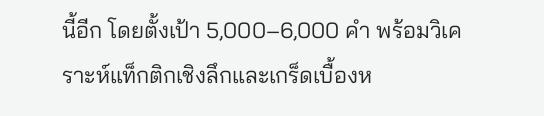นี้อีก โดยตั้งเป้า 5,000–6,000 คำ พร้อมวิเคราะห์แท็กติกเชิงลึกและเกร็ดเบื้องห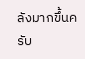ลังมากขึ้นครับ